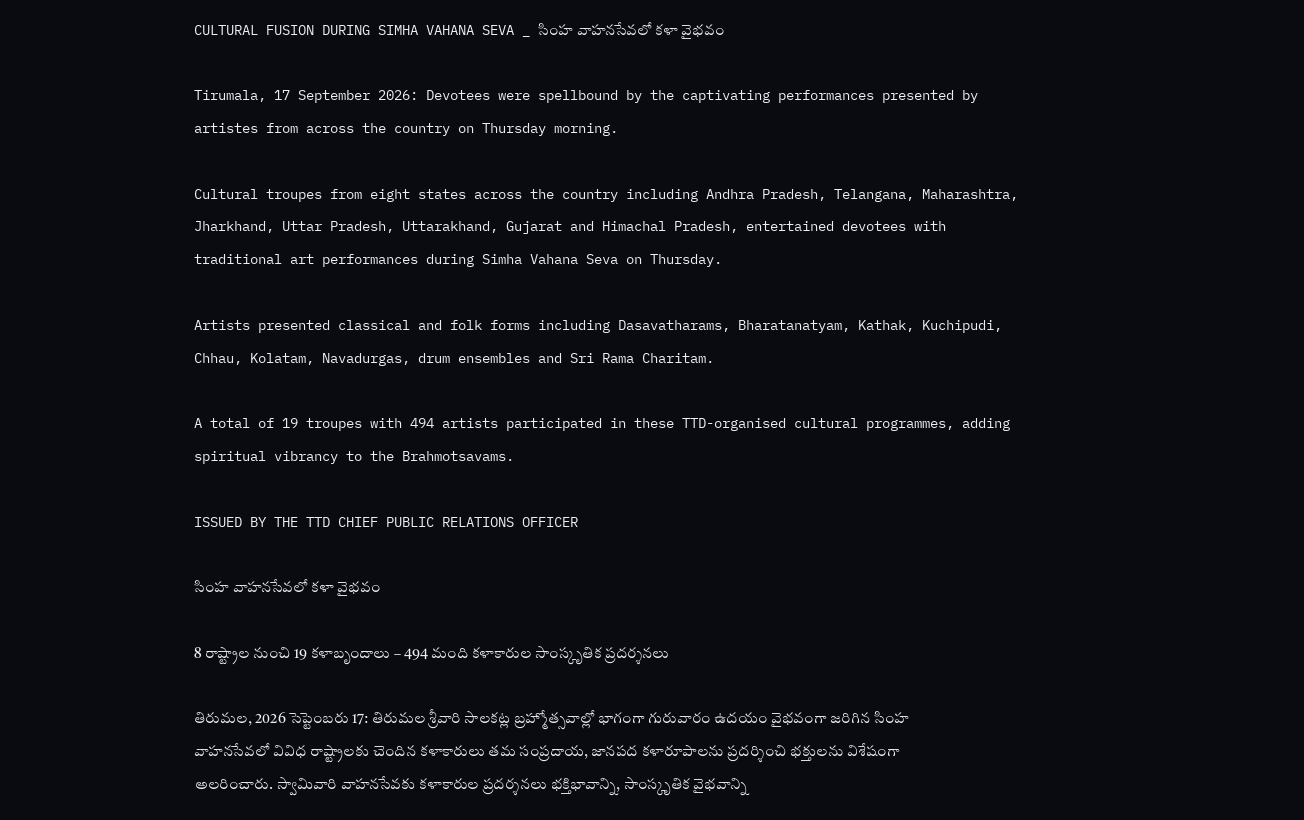CULTURAL FUSION DURING SIMHA VAHANA SEVA _ సింహ వాహనసేవలో కళా వైభవం

Tirumala, 17 September 2026: Devotees were spellbound by the captivating performances presented by artistes from across the country on Thursday morning.

Cultural troupes from eight states across the country including Andhra Pradesh, Telangana, Maharashtra, Jharkhand, Uttar Pradesh, Uttarakhand, Gujarat and Himachal Pradesh, entertained devotees with traditional art performances during Simha Vahana Seva on Thursday.

Artists presented classical and folk forms including Dasavatharams, Bharatanatyam, Kathak, Kuchipudi, Chhau, Kolatam, Navadurgas, drum ensembles and Sri Rama Charitam.

A total of 19 troupes with 494 artists participated in these TTD-organised cultural programmes, adding spiritual vibrancy to the Brahmotsavams.

ISSUED BY THE TTD CHIEF PUBLIC RELATIONS OFFICER

సింహ వాహనసేవలో కళా వైభవం

8 రాష్ట్రాల నుంచి 19 కళాబృందాలు – 494 మంది కళాకారుల సాంస్కృతిక ప్రదర్శనలు

తిరుమల, 2026 సెప్టెంబరు 17: తిరుమల శ్రీవారి సాలకట్ల బ్రహ్మోత్సవాల్లో భాగంగా గురువారం ఉదయం వైభవంగా జరిగిన సింహ వాహనసేవలో వివిధ రాష్ట్రాలకు చెందిన కళాకారులు తమ సంప్రదాయ, జానపద కళారూపాలను ప్రదర్శించి భక్తులను విశేషంగా అలరించారు. స్వామివారి వాహనసేవకు కళాకారుల ప్రదర్శనలు భక్తిభావాన్ని, సాంస్కృతిక వైభవాన్ని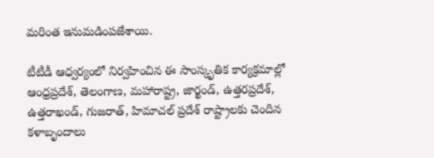మరింత ఇనుమడింపజేశాయి.

టీటీడీ ఆధ్వర్యంలో నిర్వహించిన ఈ సాంస్కృతిక కార్యక్రమాల్లో ఆంధ్రప్రదేశ్, తెలంగాణ, మహారాష్ట్ర, జార్ఖండ్, ఉత్తరప్రదేశ్, ఉత్తరాఖండ్, గుజరాత్, హిమాచల్ ప్రదేశ్ రాష్ట్రాలకు చెందిన కళాబృందాలు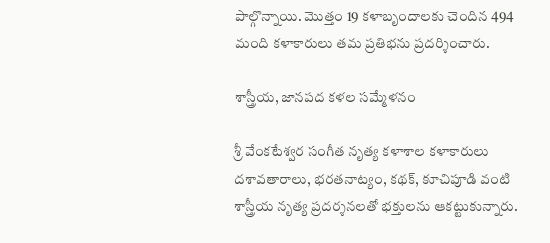పాల్గొన్నాయి. మొత్తం 19 కళాబృందాలకు చెందిన 494 మంది కళాకారులు తమ ప్రతిభను ప్రదర్శించారు.

శాస్త్రీయ, జానపద కళల సమ్మేళనం

శ్రీ వేంకటేశ్వర సంగీత నృత్య కళాశాల కళాకారులు దశావతారాలు, భరతనాట్యం, కథక్, కూచిపూడి వంటి శాస్త్రీయ నృత్య ప్రదర్శనలతో భక్తులను ఆకట్టుకున్నారు.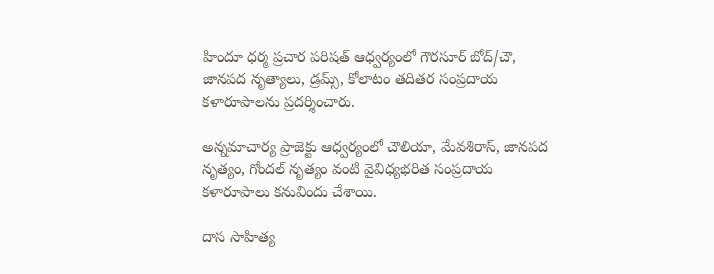హిందూ ధర్మ ప్రచార పరిషత్ ఆధ్వర్యంలో గౌరసూర్ బోద్/చౌ, జానపద నృత్యాలు, డ్రమ్స్, కోలాటం తదితర సంప్రదాయ కళారూపాలను ప్రదర్శించారు.

అన్నమాచార్య ప్రాజెక్టు ఆధ్వర్యంలో చౌలియా, మేవశిరాస్, జానపద నృత్యం, గోందల్ నృత్యం వంటి వైవిధ్యభరిత సంప్రదాయ కళారూపాలు కనువిందు చేశాయి.

దాస సాహిత్య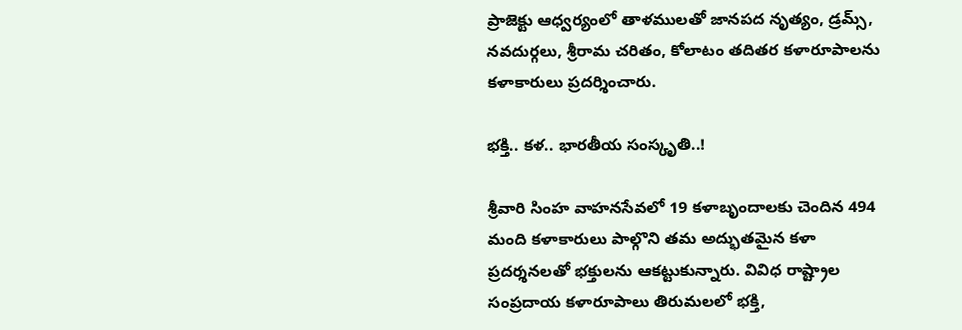ప్రాజెక్టు ఆధ్వర్యంలో తాళములతో జానపద నృత్యం, డ్రమ్స్, నవదుర్గలు, శ్రీరామ చరితం, కోలాటం తదితర కళారూపాలను కళాకారులు ప్రదర్శించారు.

భక్తి.. కళ.. భారతీయ సంస్కృతి..!

శ్రీవారి సింహ వాహనసేవలో 19 కళాబృందాలకు చెందిన 494 మంది కళాకారులు పాల్గొని తమ అద్భుతమైన కళా ప్రదర్శనలతో భక్తులను ఆకట్టుకున్నారు. వివిధ రాష్ట్రాల సంప్రదాయ కళారూపాలు తిరుమలలో భక్తి,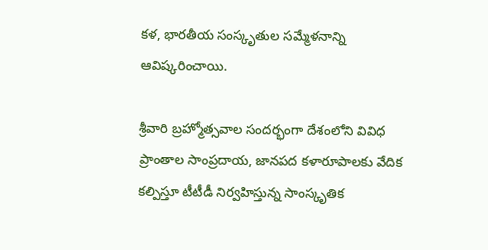కళ, భారతీయ సంస్కృతుల సమ్మేళనాన్ని ఆవిష్కరించాయి.

శ్రీవారి బ్రహ్మోత్సవాల సందర్భంగా దేశంలోని వివిధ ప్రాంతాల సాంప్రదాయ, జానపద కళారూపాలకు వేదిక కల్పిస్తూ టీటీడీ నిర్వహిస్తున్న సాంస్కృతిక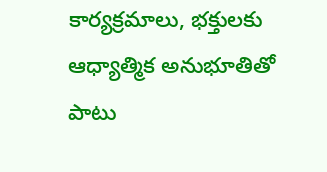కార్యక్రమాలు, భక్తులకు ఆధ్యాత్మిక అనుభూతితో పాటు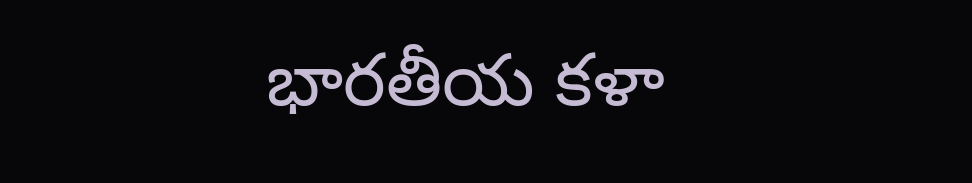భారతీయ కళా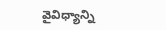వైవిధ్యాన్ని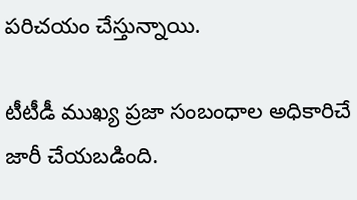పరిచయం చేస్తున్నాయి.

టీటీడీ ముఖ్య ప్రజా సంబంధాల అధికారిచే జారీ చేయబడింది.